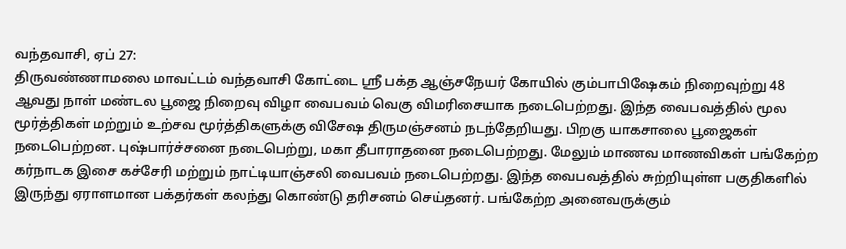வந்தவாசி, ஏப் 27:
திருவண்ணாமலை மாவட்டம் வந்தவாசி கோட்டை ஸ்ரீ பக்த ஆஞ்சநேயர் கோயில் கும்பாபிஷேகம் நிறைவுற்று 48 ஆவது நாள் மண்டல பூஜை நிறைவு விழா வைபவம் வெகு விமரிசையாக நடைபெற்றது. இந்த வைபவத்தில் மூல மூர்த்திகள் மற்றும் உற்சவ மூர்த்திகளுக்கு விசேஷ திருமஞ்சனம் நடந்தேறியது. பிறகு யாகசாலை பூஜைகள் நடைபெற்றன. புஷ்பார்ச்சனை நடைபெற்று, மகா தீபாராதனை நடைபெற்றது. மேலும் மாணவ மாணவிகள் பங்கேற்ற கர்நாடக இசை கச்சேரி மற்றும் நாட்டியாஞ்சலி வைபவம் நடைபெற்றது. இந்த வைபவத்தில் சுற்றியுள்ள பகுதிகளில் இருந்து ஏராளமான பக்தர்கள் கலந்து கொண்டு தரிசனம் செய்தனர். பங்கேற்ற அனைவருக்கும்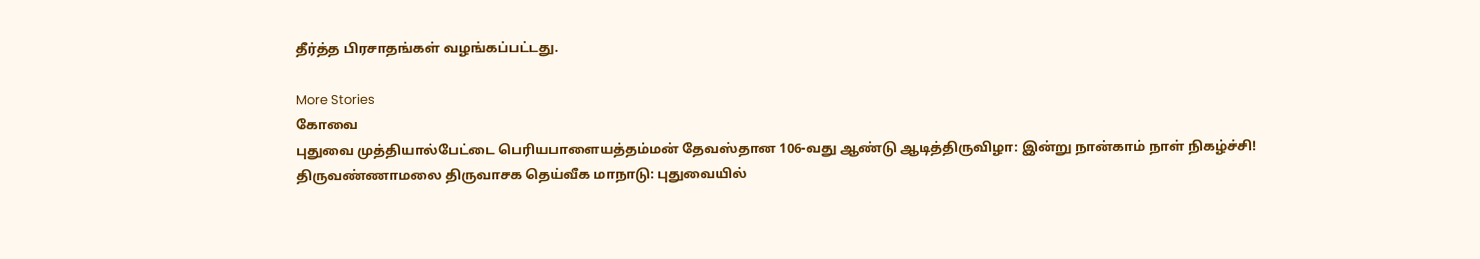தீர்த்த பிரசாதங்கள் வழங்கப்பட்டது.

More Stories
கோவை
புதுவை முத்தியால்பேட்டை பெரியபாளையத்தம்மன் தேவஸ்தான 106-வது ஆண்டு ஆடித்திருவிழா: இன்று நான்காம் நாள் நிகழ்ச்சி!
திருவண்ணாமலை திருவாசக தெய்வீக மாநாடு: புதுவையில்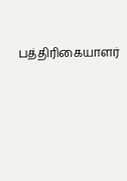பத்திரிகையாளர்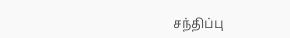சந்திப்பு